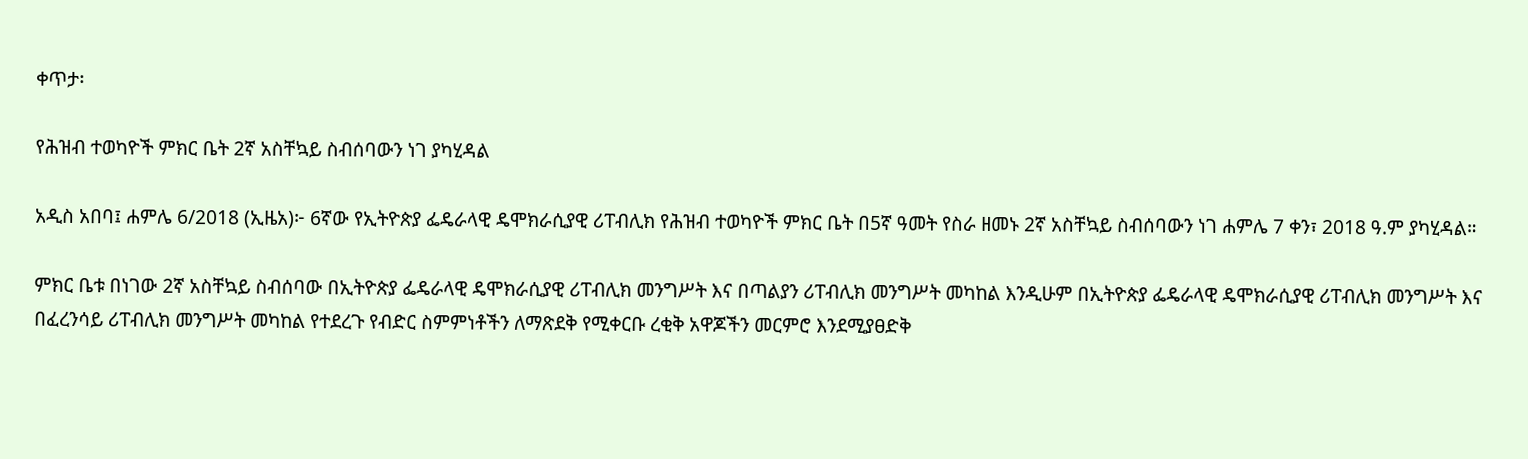ቀጥታ፡

የሕዝብ ተወካዮች ምክር ቤት 2ኛ አስቸኳይ ስብሰባውን ነገ ያካሂዳል

አዲስ አበባ፤ ሐምሌ 6/2018 (ኢዜአ)፦ 6ኛው የኢትዮጵያ ፌዴራላዊ ዴሞክራሲያዊ ሪፐብሊክ የሕዝብ ተወካዮች ምክር ቤት በ5ኛ ዓመት የስራ ዘመኑ 2ኛ አስቸኳይ ስብሰባውን ነገ ሐምሌ 7 ቀን፣ 2018 ዓ.ም ያካሂዳል።

ምክር ቤቱ በነገው 2ኛ አስቸኳይ ስብሰባው በኢትዮጵያ ፌዴራላዊ ዴሞክራሲያዊ ሪፐብሊክ መንግሥት እና በጣልያን ሪፐብሊክ መንግሥት መካከል እንዲሁም በኢትዮጵያ ፌዴራላዊ ዴሞክራሲያዊ ሪፐብሊክ መንግሥት እና በፈረንሳይ ሪፐብሊክ መንግሥት መካከል የተደረጉ የብድር ስምምነቶችን ለማጽደቅ የሚቀርቡ ረቂቅ አዋጆችን መርምሮ እንደሚያፀድቅ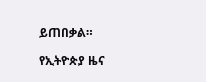ይጠበቃል።

የኢትዮጵያ ዜና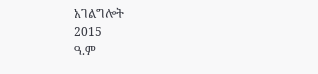አገልግሎት
2015
ዓ.ም